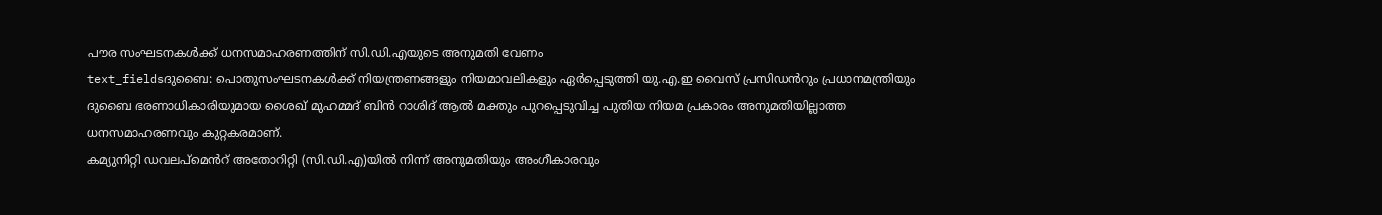പൗര സംഘടനകൾക്ക് ധനസമാഹരണത്തിന് സി.ഡി.എയുടെ അനുമതി വേണം
text_fieldsദുബൈ: പൊതുസംഘടനകൾക്ക് നിയന്ത്രണങ്ങളും നിയമാവലികളും ഏർപ്പെടുത്തി യു.എ.ഇ വൈസ് പ്രസിഡൻറും പ്രധാനമന്ത്രിയും ദുബൈ ഭരണാധികാരിയുമായ ശൈഖ് മുഹമ്മദ് ബിൻ റാശിദ് ആൽ മക്തും പുറപ്പെടുവിച്ച പുതിയ നിയമ പ്രകാരം അനുമതിയില്ലാത്ത ധനസമാഹരണവും കുറ്റകരമാണ്.
കമ്യുനിറ്റി ഡവലപ്മെൻറ് അതോറിറ്റി (സി.ഡി.എ)യിൽ നിന്ന് അനുമതിയും അംഗീകാരവും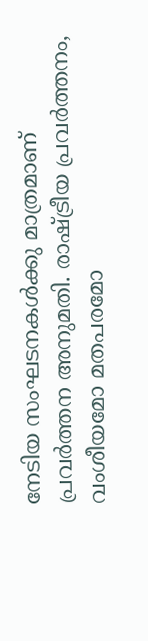നേടിയ സംഘടനകൾക്കു മാത്രമാണ് പ്രവർത്തന അനുമതി. രാഷ്ട്രീയ പ്രവർത്തനം, വംശീയമോ മതപരമോ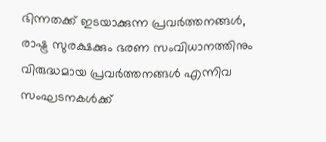ഭിന്നതക്ക് ഇടയാക്കുന്ന പ്രവർത്തനങ്ങൾ, രാഷ്ട്ര സുരക്ഷക്കും ഭരണ സംവിധാനത്തിനും വിരുദ്ധമായ പ്രവർത്തനങ്ങൾ എന്നിവ സംഘടനകൾക്ക്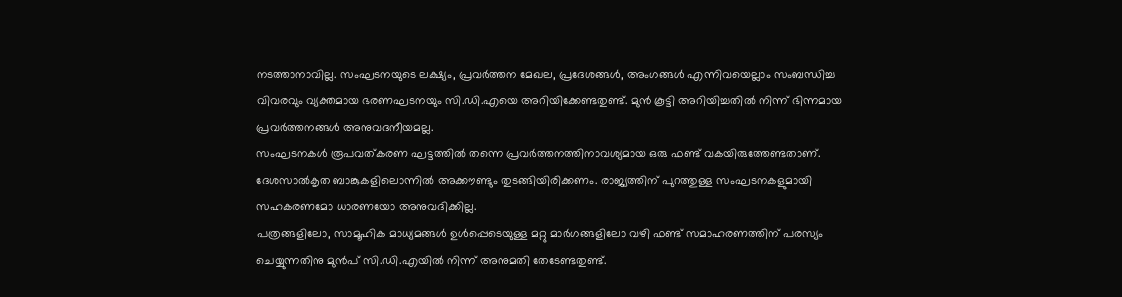നടത്താനാവില്ല. സംഘടനയുടെ ലക്ഷ്യം, പ്രവർത്തന മേഖല, പ്രദേശങ്ങൾ, അംഗങ്ങൾ എന്നിവയെല്ലാം സംബന്ധിച്ച വിവരവും വ്യക്തമായ ഭരണഘടനയും സി.ഡി.എയെ അറിയിക്കേണ്ടതുണ്ട്. മുൻ കൂട്ടി അറിയിച്ചതിൽ നിന്ന് ഭിന്നമായ പ്രവർത്തനങ്ങൾ അനുവദനീയമല്ല.
സംഘടനകൾ രൂപവത്കരണ ഘട്ടത്തിൽ തന്നെ പ്രവർത്തനത്തിനാവശ്യമായ ഒരു ഫണ്ട് വകയിരുത്തേണ്ടതാണ്. ദേശസാൽകൃത ബാങ്കുകളിലൊന്നിൽ അക്കൗണ്ടും തുടങ്ങിയിരിക്കണം. രാജ്യത്തിന് പുറത്തുള്ള സംഘടനകളുമായി സഹകരണമോ ധാരണയോ അനുവദിക്കില്ല.
പത്രങ്ങളിലോ, സാമൂഹിക മാധ്യമങ്ങൾ ഉൾപ്പെടെയുള്ള മറ്റു മാർഗങ്ങളിലോ വഴി ഫണ്ട് സമാഹരണത്തിന് പരസ്യം ചെയ്യുന്നതിനു മുൻപ് സി.ഡി.എയിൽ നിന്ന് അനുമതി തേടേണ്ടതുണ്ട്.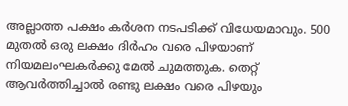അല്ലാത്ത പക്ഷം കർശന നടപടിക്ക് വിധേയമാവും. 500 മുതൽ ഒരു ലക്ഷം ദിർഹം വരെ പിഴയാണ് നിയമലംഘകർക്കു മേൽ ചുമത്തുക. തെറ്റ് ആവർത്തിച്ചാൽ രണ്ടു ലക്ഷം വരെ പിഴയും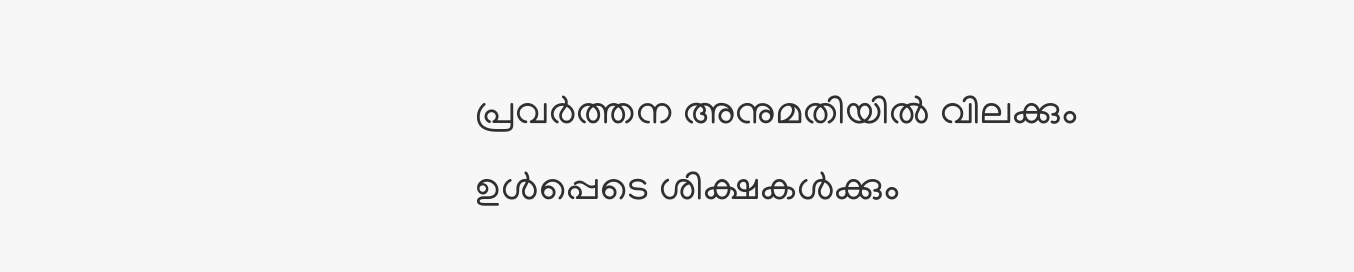പ്രവർത്തന അനുമതിയിൽ വിലക്കും ഉൾപ്പെടെ ശിക്ഷകൾക്കും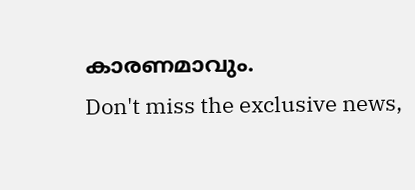കാരണമാവും.
Don't miss the exclusive news,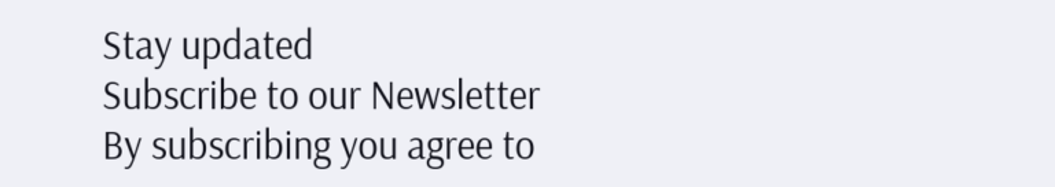Stay updated
Subscribe to our Newsletter
By subscribing you agree to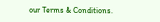our Terms & Conditions.